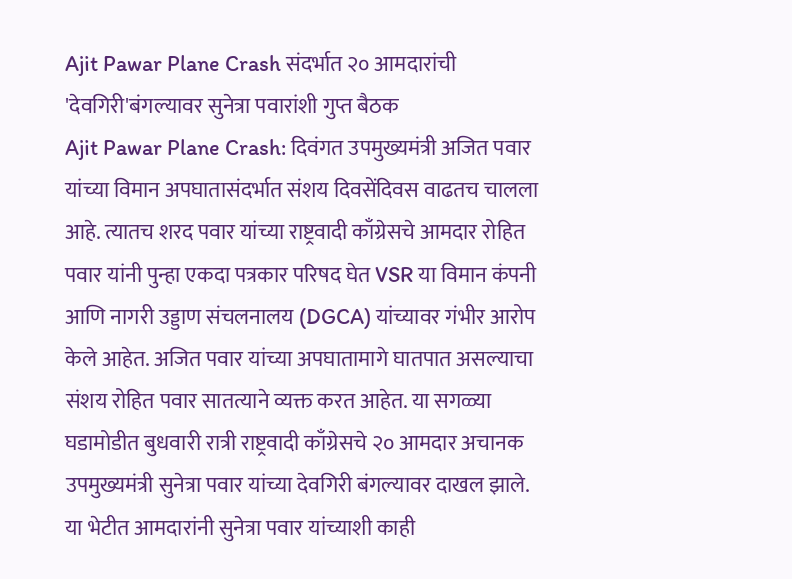Ajit Pawar Plane Crash संदर्भात २० आमदारांची 'देवगिरी'बंगल्यावर सुनेत्रा पवारांशी गुप्त बैठक
Ajit Pawar Plane Crash: दिवंगत उपमुख्यमंत्री अजित पवार यांच्या विमान अपघातासंदर्भात संशय दिवसेंदिवस वाढतच चालला आहे. त्यातच शरद पवार यांच्या राष्ट्रवादी काँग्रेसचे आमदार रोहित पवार यांनी पुन्हा एकदा पत्रकार परिषद घेत VSR या विमान कंपनी आणि नागरी उड्डाण संचलनालय (DGCA) यांच्यावर गंभीर आरोप केले आहेत. अजित पवार यांच्या अपघातामागे घातपात असल्याचा संशय रोहित पवार सातत्याने व्यक्त करत आहेत. या सगळ्या घडामोडीत बुधवारी रात्री राष्ट्रवादी काँग्रेसचे २० आमदार अचानक उपमुख्यमंत्री सुनेत्रा पवार यांच्या देवगिरी बंगल्यावर दाखल झाले. या भेटीत आमदारांनी सुनेत्रा पवार यांच्याशी काही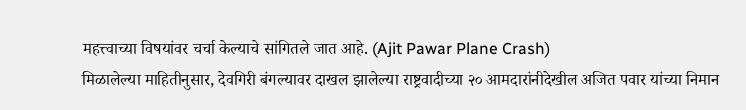महत्त्वाच्या विषयांवर चर्चा केल्याचे सांगितले जात आहे. (Ajit Pawar Plane Crash)
मिळालेल्या माहितीनुसार, देवगिरी बंगल्यावर दाखल झालेल्या राष्ट्रवादीच्या २० आमदारांनीदेखील अजित पवार यांच्या निमान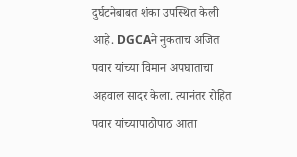दुर्घटनेबाबत शंका उपस्थित केली आहे. DGCAने नुकताच अजित पवार यांच्या विमान अपघाताचा अहवाल सादर केला. त्यानंतर रोहित पवार यांच्यापाठोपाठ आता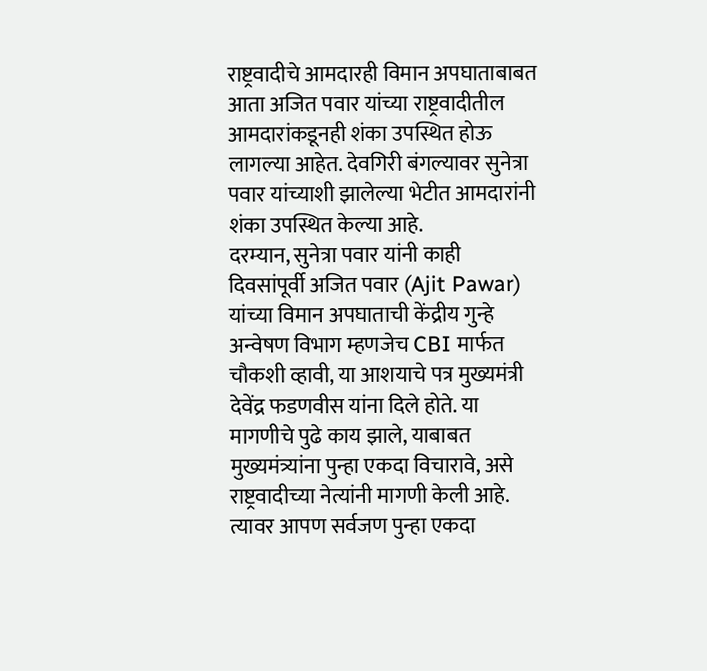राष्ट्रवादीचे आमदारही विमान अपघाताबाबत आता अजित पवार यांच्या राष्ट्रवादीतील आमदारांकडूनही शंका उपस्थित होऊ लागल्या आहेत. देवगिरी बंगल्यावर सुनेत्रा पवार यांच्याशी झालेल्या भेटीत आमदारांनी शंका उपस्थित केल्या आहे.
दरम्यान, सुनेत्रा पवार यांनी काही दिवसांपूर्वी अजित पवार (Ajit Pawar) यांच्या विमान अपघाताची केंद्रीय गुन्हे अन्वेषण विभाग म्हणजेच CBI मार्फत चौकशी व्हावी, या आशयाचे पत्र मुख्यमंत्री देवेंद्र फडणवीस यांना दिले होते. या मागणीचे पुढे काय झाले, याबाबत मुख्यमंत्र्यांना पुन्हा एकदा विचारावे, असे राष्ट्रवादीच्या नेत्यांनी मागणी केली आहे. त्यावर आपण सर्वजण पुन्हा एकदा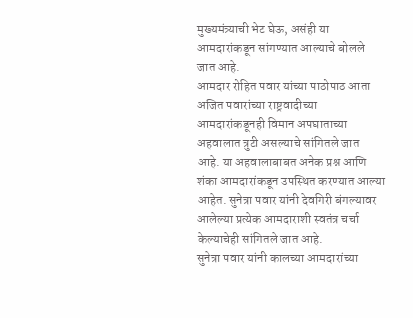मुख्यमंत्र्याची भेट घेऊ, असंही या आमदारांकडून सांगण्यात आल्याचे बोलले जात आहे.
आमदार रोहित पवार यांच्या पाठोपाठ आता अजित पवारांच्या राष्ट्रवादीच्या आमदारांकडूनही विमान अपघाताच्या अहवालात त्रुटी असल्याचे सांगितले जात आहे. या अहवालाबाबत अनेक प्रश्न आणि शंका आमदारांकडून उपस्थित करण्यात आल्या आहेत. सुनेत्रा पवार यांनी देवगिरी बंगल्यावर आलेल्या प्रत्येक आमदाराशी स्वतंत्र चर्चा केल्याचेही सांगितले जात आहे.
सुनेत्रा पवार यांनी कालच्या आमदारांच्या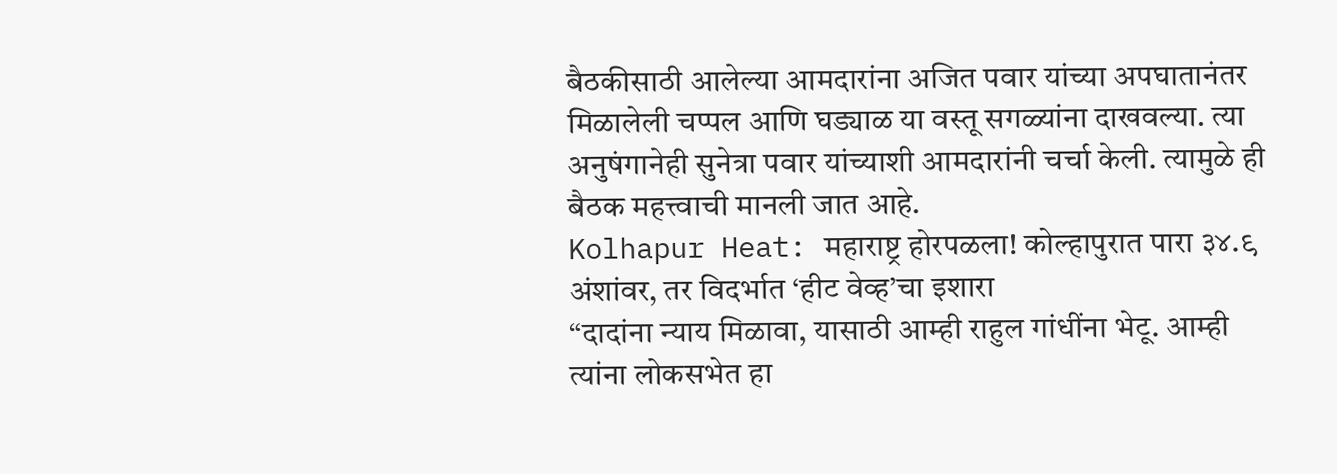बैठकीसाठी आलेल्या आमदारांना अजित पवार यांच्या अपघातानंतर मिळालेली चप्पल आणि घड्याळ या वस्तू सगळ्यांना दाखवल्या. त्या अनुषंगानेही सुनेत्रा पवार यांच्याशी आमदारांनी चर्चा केली. त्यामुळे ही बैठक महत्त्वाची मानली जात आहे.
Kolhapur Heat: महाराष्ट्र होरपळला! कोल्हापुरात पारा ३४.९ अंशांवर, तर विदर्भात ‘हीट वेव्ह’चा इशारा
“दादांना न्याय मिळावा, यासाठी आम्ही राहुल गांधींना भेटू. आम्ही त्यांना लोकसभेत हा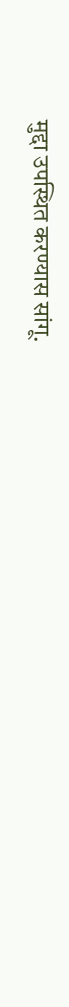मुद्दा उपस्थित करण्यास सांगू.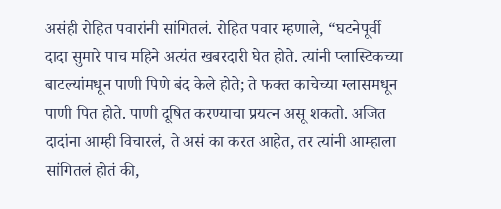असंही रोहित पवारांनी सांगितलं. रोहित पवार म्हणाले, “घटनेपूर्वी दादा सुमारे पाच महिने अत्यंत खबरदारी घेत होते. त्यांनी प्लास्टिकच्या बाटल्यांमधून पाणी पिणे बंद केले होते; ते फक्त काचेच्या ग्लासमधून पाणी पित होते. पाणी दूषित करण्याचा प्रयत्न असू शकतो. अजित दादांना आम्ही विचारलं, ते असं का करत आहेत, तर त्यांनी आम्हाला सांगितलं होतं की,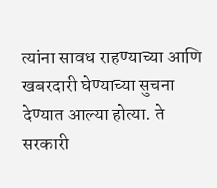त्यांना सावध राहण्याच्या आणि खबरदारी घेण्याच्या सुचना देण्यात आल्या होत्या. ते सरकारी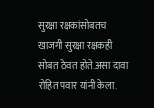सुरक्षा रक्षकांसोबतच खाजगी सुरक्षा रक्षकही सोबत ठेवत होते.असा दावा रोहित पवार यांनी केला.